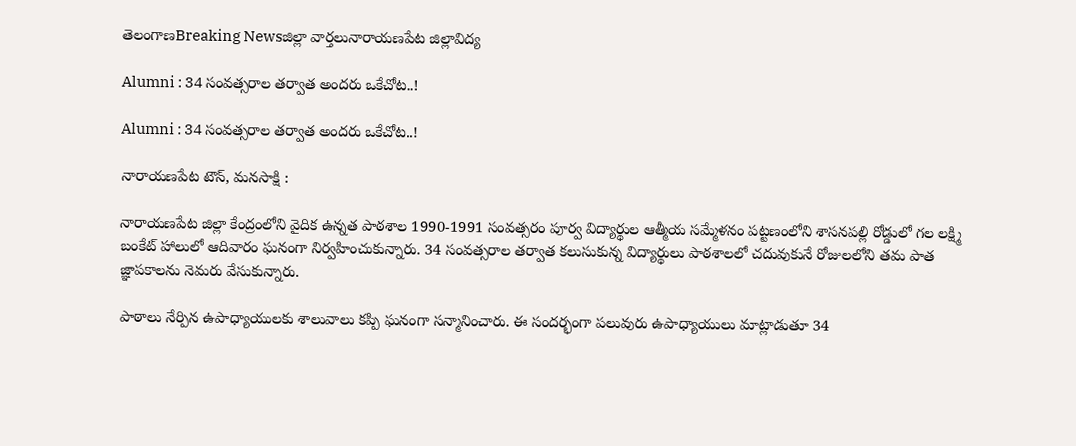తెలంగాణBreaking Newsజిల్లా వార్తలునారాయణపేట జిల్లావిద్య

Alumni : 34 సంవత్సరాల తర్వాత అందరు ఒకేచోట..!

Alumni : 34 సంవత్సరాల తర్వాత అందరు ఒకేచోట..!

నారాయణపేట టౌన్, మనసాక్షి :

నారాయణపేట జిల్లా కేంద్రంలోని వైదిక ఉన్నత పాఠశాల 1990-1991 సంవత్సరం పూర్వ విద్యార్థుల ఆత్మీయ సమ్మేళనం పట్టణంలోని శాసనపల్లి రోడ్డులో గల లక్ష్మి బంకేట్ హాలులో ఆదివారం ఘనంగా నిర్వహించుకున్నారు. 34 సంవత్సరాల తర్వాత కలుసుకున్న విద్యార్థులు పాఠశాలలో చదువుకునే రోజులలోని తమ పాత జ్ఞాపకాలను నెమరు వేసుకున్నారు.

పాఠాలు నేర్పిన ఉపాధ్యాయులకు శాలువాలు కప్పి ఘనంగా సన్మానించారు. ఈ సందర్భంగా పలువురు ఉపాధ్యాయులు మాట్లాడుతూ 34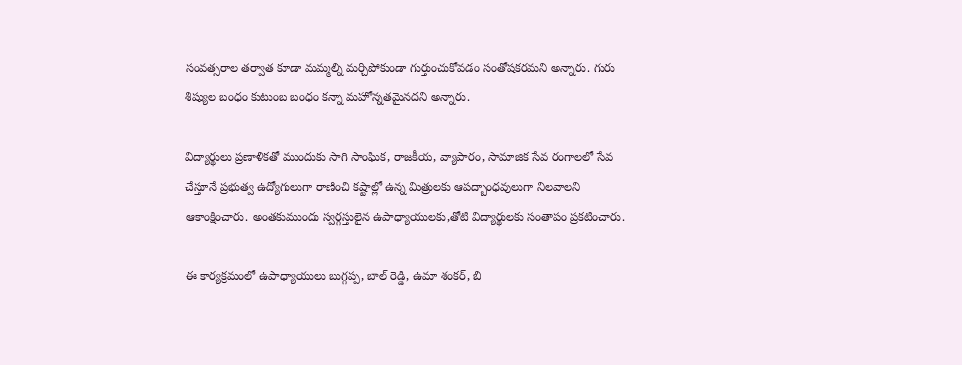సంవత్సరాల తర్వాత కూడా మమ్మల్ని మర్చిపోకుండా గుర్తుంచుకోవడం సంతోషకరమని అన్నారు. గురు శిష్యుల బంధం కుటుంబ బంధం కన్నా మహోన్నతమైనదని అన్నారు.

విద్యార్థులు ప్రణాళికతో ముందుకు సాగి సాంఘిక, రాజకీయ, వ్యాపారం, సామాజిక సేవ రంగాలలో సేవ చేస్తూనే ప్రభుత్వ ఉద్యోగులుగా రాణించి కష్టాల్లో ఉన్న మిత్రులకు ఆపద్బాంధవులుగా నిలవాలని ఆకాంక్షించారు. అంతకుముందు స్వర్గస్తులైన ఉపాధ్యాయులకు,తోటి విద్యార్థులకు సంతాపం ప్రకటించారు.

ఈ కార్యక్రమంలో ఉపాధ్యాయులు బుగ్గప్ప, బాల్ రెడ్డి, ఉమా శంకర్, బి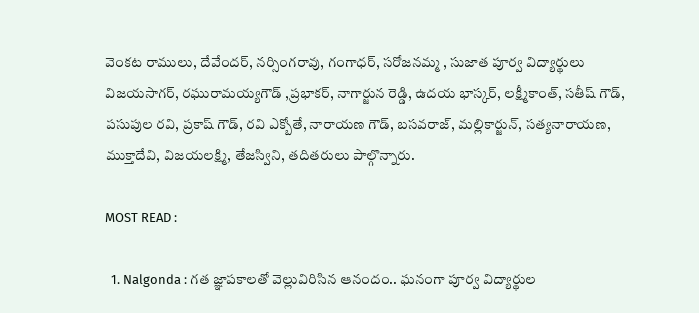వెంకట రాములు, దేవేందర్, నర్సింగరావు, గంగాధర్, సరోజనమ్మ , సుజాత పూర్వ విద్యార్థులు విజయసాగర్, రఘురామయ్యగౌడ్ ,ప్రభాకర్, నాగార్జున రెడ్డి, ఉదయ భాస్కర్, లక్ష్మీకాంత్, సతీష్ గౌడ్, పసుపుల రవి, ప్రకాష్ గౌడ్, రవి ఎక్బోతే, నారాయణ గౌడ్, బసవరాజ్, మల్లికార్జున్, సత్యనారాయణ, ముక్తాదేవి, విజయలక్ష్మి, తేజస్విని, తదితరులు పాల్గొన్నారు.

MOST READ :

  1. Nalgonda : గత జ్ఞాపకాలతో వెల్లువిరిసిన ఆనందం.. ఘనంగా పూర్వ విద్యార్థుల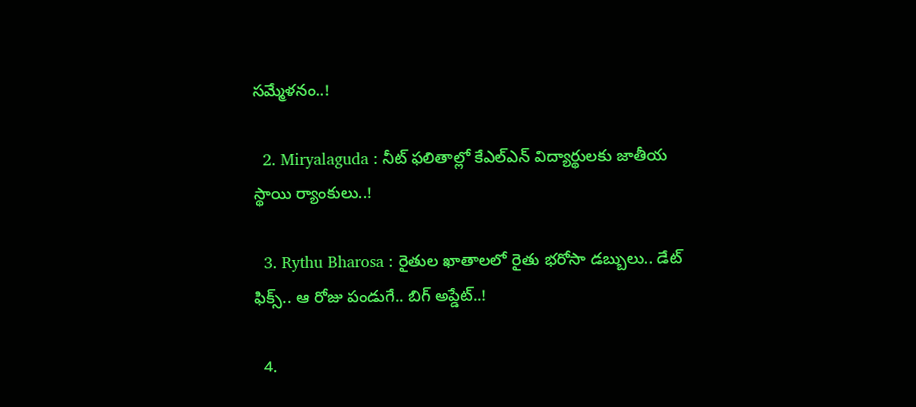సమ్మేళనం..!

  2. Miryalaguda : నీట్ ఫలితాల్లో కేఎల్ఎన్ విద్యార్థులకు జాతీయ స్థాయి ర్యాంకులు..!

  3. Rythu Bharosa : రైతుల ఖాతాలలో రైతు భరోసా డబ్బులు.. డేట్ ఫిక్స్.. ఆ రోజు పండుగే.. బిగ్ అప్డేట్..!

  4.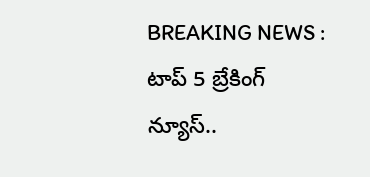BREAKING NEWS : టాప్ 5 బ్రేకింగ్ న్యూస్..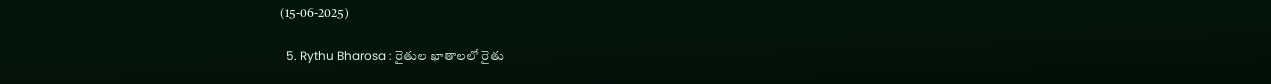(15-06-2025)

  5. Rythu Bharosa : రైతుల ఖాతాలలో రైతు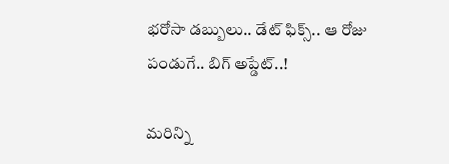భరోసా డబ్బులు.. డేట్ ఫిక్స్.. ఆ రోజు పండుగే.. బిగ్ అప్డేట్..!

మరిన్ని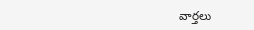వార్తలు